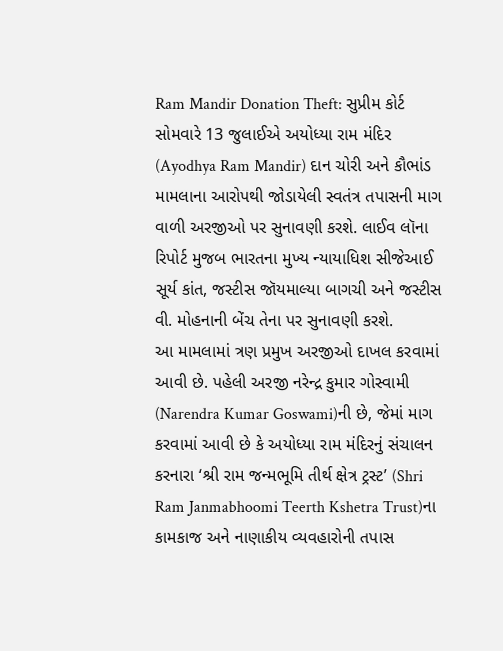Ram Mandir Donation Theft: સુપ્રીમ કોર્ટ સોમવારે 13 જુલાઈએ અયોધ્યા રામ મંદિર (Ayodhya Ram Mandir) દાન ચોરી અને કૌભાંડ મામલાના આરોપથી જોડાયેલી સ્વતંત્ર તપાસની માગ વાળી અરજીઓ પર સુનાવણી કરશે. લાઈવ લૉના રિપોર્ટ મુજબ ભારતના મુખ્ય ન્યાયાધિશ સીજેઆઈ સૂર્ય કાંત, જસ્ટીસ જૉયમાલ્યા બાગચી અને જસ્ટીસ વી. મોહનાની બેંચ તેના પર સુનાવણી કરશે.
આ મામલામાં ત્રણ પ્રમુખ અરજીઓ દાખલ કરવામાં આવી છે. પહેલી અરજી નરેન્દ્ર કુમાર ગોસ્વામી (Narendra Kumar Goswami)ની છે, જેમાં માગ કરવામાં આવી છે કે અયોધ્યા રામ મંદિરનું સંચાલન કરનારા ‘શ્રી રામ જન્મભૂમિ તીર્થ ક્ષેત્ર ટ્રસ્ટ’ (Shri Ram Janmabhoomi Teerth Kshetra Trust)ના કામકાજ અને નાણાકીય વ્યવહારોની તપાસ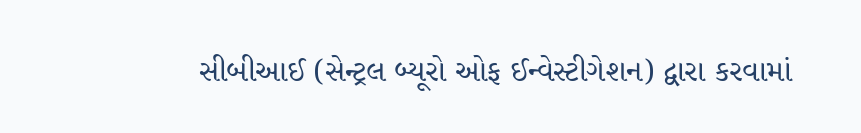સીબીઆઈ (સેન્ટ્રલ બ્યૂરો ઓફ ઈન્વેસ્ટીગેશન) દ્વારા કરવામાં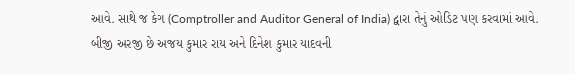આવે. સાથે જ કેગ (Comptroller and Auditor General of India) દ્વારા તેનું ઓડિટ પણ કરવામાં આવે.
બીજી અરજી છે અજય કુમાર રાય અને દિનેશ કુમાર યાદવની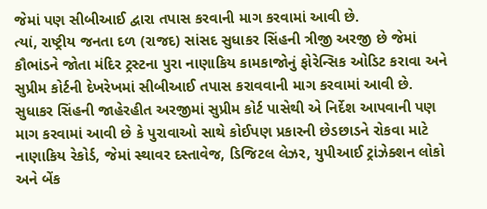જેમાં પણ સીબીઆઈ દ્વારા તપાસ કરવાની માગ કરવામાં આવી છે.
ત્યાં, રાષ્ટ્રીય જનતા દળ (રાજદ) સાંસદ સુધાકર સિંહની ત્રીજી અરજી છે જેમાં કૌભાંડને જોતા મંદિર ટ્રસ્ટના પુરા નાણાકિય કામકાજોનું ફોરેન્સિક ઓડિટ કરાવા અને સુપ્રીમ કોર્ટની દેખરેખમાં સીબીઆઈ તપાસ કરાવવાની માગ કરવામાં આવી છે.
સુધાકર સિંહની જાહેરહીત અરજીમાં સુપ્રીમ કોર્ટ પાસેથી એ નિર્દેશ આપવાની પણ માગ કરવામાં આવી છે કે પુરાવાઓ સાથે કોઈપણ પ્રકારની છેડછાડને રોકવા માટે નાણાકિય રેકોર્ડ, જેમાં સ્થાવર દસ્તાવેજ, ડિજિટલ લેઝર, યુપીઆઈ ટ્રાંઝેક્શન લોકો અને બેંક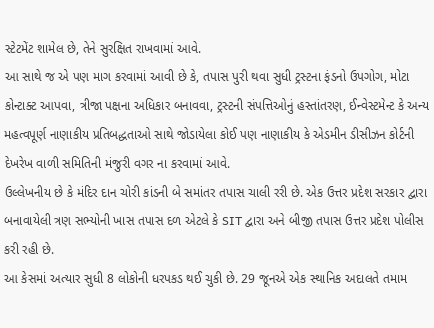સ્ટેટમેંટ શામેલ છે, તેને સુરક્ષિત રાખવામાં આવે.
આ સાથે જ એ પણ માગ કરવામાં આવી છે કે, તપાસ પુરી થવા સુધી ટ્રસ્ટના ફંડનો ઉપગોગ, મોટા કોન્ટાક્ટ આપવા, ત્રીજા પક્ષના અધિકાર બનાવવા, ટ્રસ્ટની સંપત્તિઓનું હસ્તાંતરણ, ઈન્વેસ્ટમેન્ટ કે અન્ય મહત્વપૂર્ણ નાણાકીય પ્રતિબદ્ધતાઓ સાથે જોડાયેલા કોઈ પણ નાણાકીય કે એડમીન ડીસીઝન કોર્ટની દેખરેખ વાળી સમિતિની મંજુરી વગર ના કરવામાં આવે.
ઉલ્લેખનીય છે કે મંદિર દાન ચોરી કાંડની બે સમાંતર તપાસ ચાલી રરી છે. એક ઉત્તર પ્રદેશ સરકાર દ્વારા બનાવાયેલી ત્રણ સભ્યોની ખાસ તપાસ દળ એટલે કે SIT દ્વારા અને બીજી તપાસ ઉત્તર પ્રદેશ પોલીસ કરી રહી છે.
આ કેસમાં અત્યાર સુધી 8 લોકોની ધરપકડ થઈ ચુકી છે. 29 જૂનએ એક સ્થાનિક અદાલતે તમામ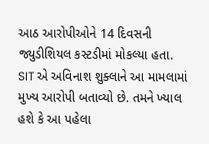આઠ આરોપીઓને 14 દિવસની જ્યુડીશિયલ કસ્ટડીમાં મોકલ્યા હતા.
SIT એ અવિનાશ શુક્લાને આ મામલામાં મુખ્ય આરોપી બતાવ્યો છે. તમને ખ્યાલ હશે કે આ પહેલા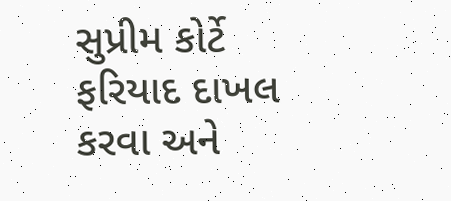સુપ્રીમ કોર્ટે ફરિયાદ દાખલ કરવા અને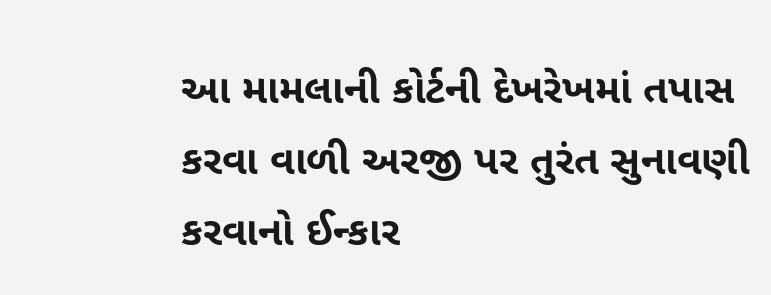આ મામલાની કોર્ટની દેખરેખમાં તપાસ કરવા વાળી અરજી પર તુરંત સુનાવણી કરવાનો ઈન્કાર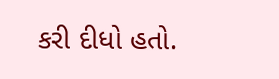કરી દીધો હતો.